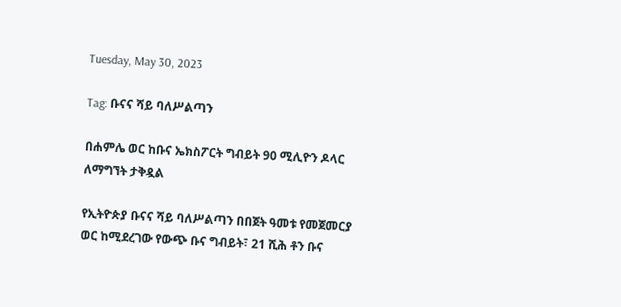Tuesday, May 30, 2023

Tag: ቡናና ሻይ ባለሥልጣን

በሐምሌ ወር ከቡና ኤክስፖርት ግብይት 90 ሚሊዮን ዶላር ለማግኘት ታቅዷል

የኢትዮጵያ ቡናና ሻይ ባለሥልጣን በበጀት ዓመቱ የመጀመርያ ወር ከሚደረገው የውጭ ቡና ግብይት፣ 21 ሺሕ ቶን ቡና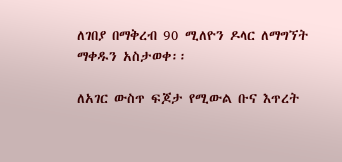ለገበያ በማቅረብ 90 ሚለዮን ዶላር ለማግኘት ማቀዱን አስታወቀ፡፡

ለአገር ውስጥ ፍጆታ የሚውል ቡና እጥረት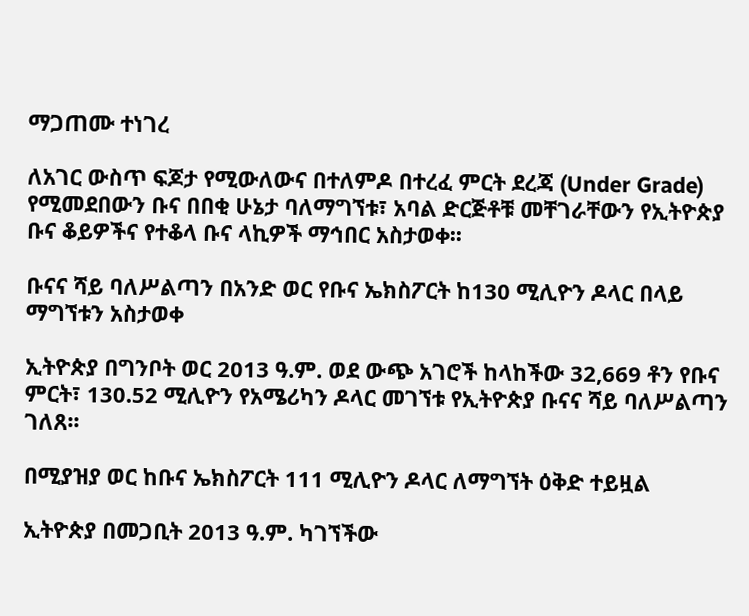ማጋጠሙ ተነገረ

ለአገር ውስጥ ፍጆታ የሚውለውና በተለምዶ በተረፈ ምርት ደረጃ (Under Grade) የሚመደበውን ቡና በበቂ ሁኔታ ባለማግኘቱ፣ አባል ድርጅቶቹ መቸገራቸውን የኢትዮጵያ ቡና ቆይዎችና የተቆላ ቡና ላኪዎች ማኅበር አስታወቀ፡፡

ቡናና ሻይ ባለሥልጣን በአንድ ወር የቡና ኤክስፖርት ከ130 ሚሊዮን ዶላር በላይ ማግኘቱን አስታወቀ

ኢትዮጵያ በግንቦት ወር 2013 ዓ.ም. ወደ ውጭ አገሮች ከላከችው 32,669 ቶን የቡና ምርት፣ 130.52 ሚሊዮን የአሜሪካን ዶላር መገኘቱ የኢትዮጵያ ቡናና ሻይ ባለሥልጣን ገለጸ፡፡

በሚያዝያ ወር ከቡና ኤክስፖርት 111 ሚሊዮን ዶላር ለማግኘት ዕቅድ ተይዟል

ኢትዮጵያ በመጋቢት 2013 ዓ.ም. ካገኘችው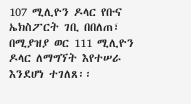107 ሚሊዮን ዶላር የቡና ኤክስፖርት ገቢ በበለጠ፣ በሚያዝያ ወር 111 ሚሊዮን ዶላር ለማግኘት እየተሠራ እንደሆነ ተገለጸ፡፡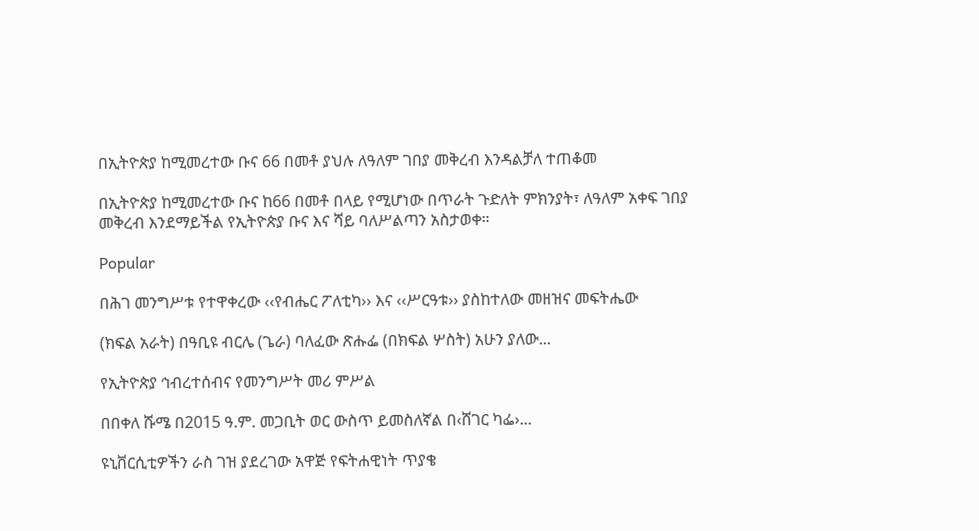በኢትዮጵያ ከሚመረተው ቡና 66 በመቶ ያህሉ ለዓለም ገበያ መቅረብ እንዳልቻለ ተጠቆመ

በኢትዮጵያ ከሚመረተው ቡና ከ66 በመቶ በላይ የሚሆነው በጥራት ጉድለት ምክንያት፣ ለዓለም አቀፍ ገበያ መቅረብ እንደማይችል የኢትዮጵያ ቡና እና ሻይ ባለሥልጣን አስታወቀ።

Popular

በሕገ መንግሥቱ የተዋቀረው ‹‹የብሔር ፖለቲካ›› እና ‹‹ሥርዓቱ›› ያስከተለው መዘዝና መፍትሔው

(ክፍል አራት) በዓቢዩ ብርሌ (ጌራ) ባለፈው ጽሑፌ (በክፍል ሦስት) አሁን ያለው...

የኢትዮጵያ ኅብረተሰብና የመንግሥት መሪ ምሥል

በበቀለ ሹሜ በ2015 ዓ.ም. መጋቢት ወር ውስጥ ይመስለኛል በ‹ሸገር ካፌ›...

ዩኒቨርሲቲዎችን ራስ ገዝ ያደረገው አዋጅ የፍትሐዊነት ጥያቄ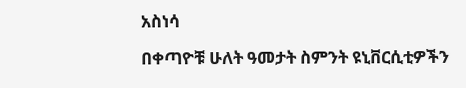አስነሳ

በቀጣዮቹ ሁለት ዓመታት ስምንት ዩኒቨርሲቲዎችን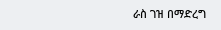ራስ ገዝ በማድረግ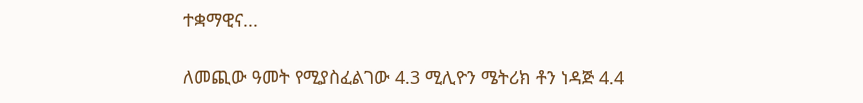ተቋማዊና...

ለመጪው ዓመት የሚያስፈልገው 4.3 ሚሊዮን ሜትሪክ ቶን ነዳጅ 4.4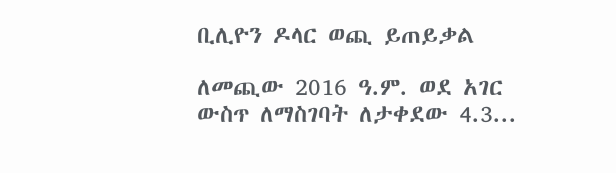ቢሊዮን ዶላር ወጪ ይጠይቃል

ለመጪው 2016 ዓ.ም. ወደ አገር ውስጥ ለማስገባት ለታቀደው 4.3...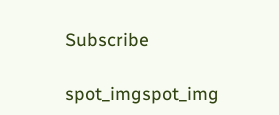Subscribe

spot_imgspot_img